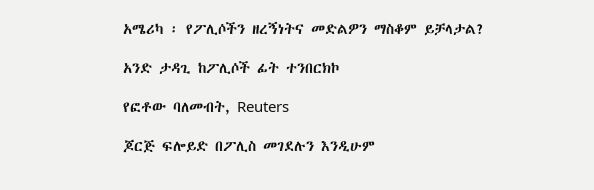አሜሪካ ፡ የፖሊሶችን ዘረኝነትና መድልዎን ማስቆም ይቻላታል?

አንድ ታዳጊ ከፖሊሶች ፊት ተንበርክኮ

የፎቶው ባለመብት, Reuters

ጆርጅ ፍሎይድ በፖሊስ መገደሉን እንዲሁም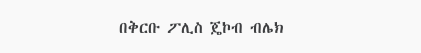በቅርቡ ፖሊስ ጄኮብ ብሌክ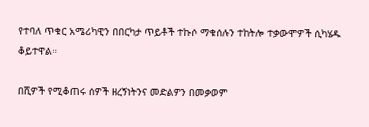የተባለ ጥቁር አሜሪካዊን በበርካታ ጥይቶች ተኩሶ ማቁሰሉን ተከትሎ ተቃውሞዎች ሲካሄዱ ቆይተዋል።

በሺዎች የሚቆጠሩ ሰዎች ዘረኝነትንና መድልዎን በመቃወም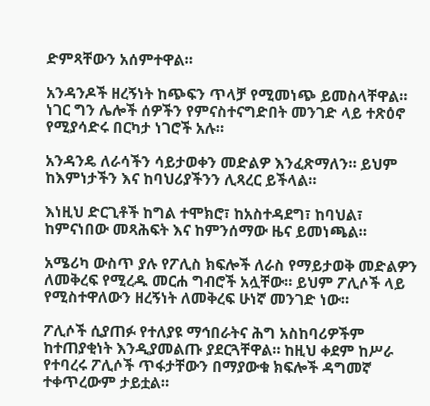ድምጻቸውን አሰምተዋል።

አንዳንዶች ዘረኝነት ከጭፍን ጥላቻ የሚመነጭ ይመስላቸዋል። ነገር ግን ሌሎች ሰዎችን የምናስተናግድበት መንገድ ላይ ተጽዕኖ የሚያሳድሩ በርካታ ነገሮች አሉ።

አንዳንዴ ለራሳችን ሳይታወቀን መድልዎ እንፈጽማለን። ይህም ከእምነታችን እና ከባህሪያችንን ሊጻረር ይችላል።

እነዚህ ድርጊቶች ከግል ተሞክሮ፣ ከአስተዳደግ፣ ከባህል፣ ከምናነበው መጻሕፍት እና ከምንሰማው ዜና ይመነጫል።

አሜሪካ ውስጥ ያሉ የፖሊስ ክፍሎች ለራስ የማይታወቅ መድልዎን ለመቅረፍ የሚረዱ መርሐ ግብሮች አሏቸው። ይህም ፖሊሶች ላይ የሚስተዋለውን ዘረኝነት ለመቅረፍ ሁነኛ መንገድ ነው።

ፖሊሶች ሲያጠፉ የተለያዩ ማኅበራትና ሕግ አስከባሪዎችም ከተጠያቂነት እንዲያመልጡ ያደርጓቸዋል። ከዚህ ቀደም ከሥራ የተባረሩ ፖሊሶች ጥፋታቸውን በማያውቁ ክፍሎች ዳግመኛ ተቀጥረውም ታይቷል።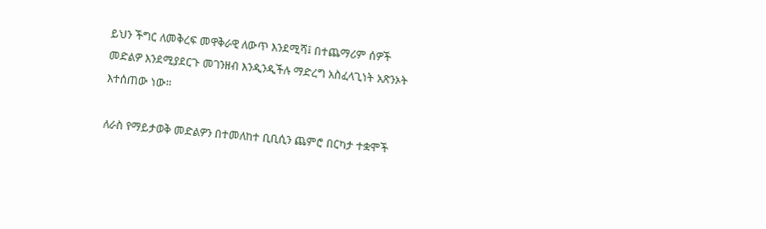ይህን ችግር ለመቅረፍ መዋቅራዊ ለውጥ እንደሚሻ፤ በተጨማሪም ሰዎች መድልዎ እንደሚያደርጉ መገንዘብ እንዲንዲችሉ ማድረግ አስፈላጊነት አጽንኦት እተሰጠው ነው።

ለራስ የማይታወቅ መድልዎን በተመለከተ ቢቢሲን ጨምሮ በርካታ ተቋሞች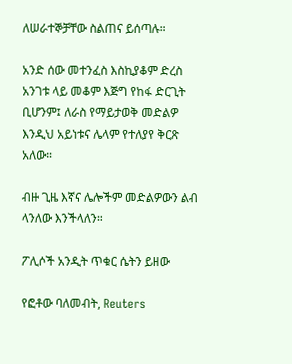ለሠራተኞቻቸው ስልጠና ይሰጣሉ።

አንድ ሰው መተንፈስ እስኪያቆም ድረስ አንገቱ ላይ መቆም እጅግ የከፋ ድርጊት ቢሆንም፤ ለራስ የማይታወቅ መድልዎ እንዲህ አይነቱና ሌላም የተለያየ ቅርጽ አለው።

ብዙ ጊዜ እኛና ሌሎችም መድልዎውን ልብ ላንለው እንችላለን።

ፖሊሶች አንዲት ጥቁር ሴትን ይዘው

የፎቶው ባለመብት, Reuters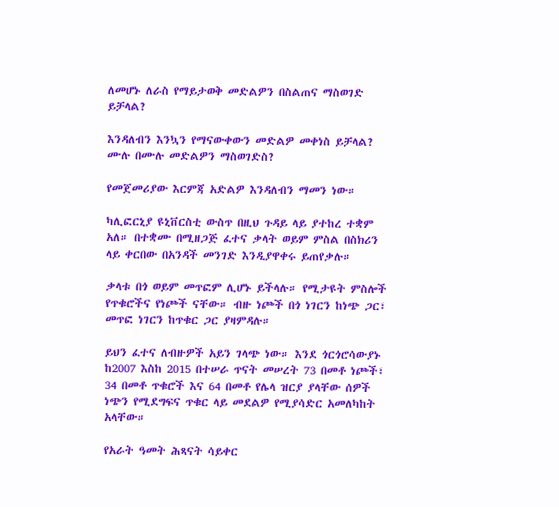ለመሆኑ ለራስ የማይታወቅ መድልዎን በስልጠና ማስወገድ ይቻላል?

እንዳለብን እንኳን የማናውቀውን መድልዎ መቀነስ ይቻላል? ሙሉ በሙሉ መድልዎን ማስወገድስ?

የመጀመሪያው እርምጃ አድልዎ እንዳለብን ማመን ነው።

ካሊፎርኒያ ዩኒቨርስቲ ውስጥ በዚህ ጉዳይ ላይ ያተከረ ተቋም አለ። በተቋሙ በሚዘጋጅ ፈተና ቃላት ወይም ምስል በስክሪን ላይ ቀርበው በአንዳች መንገድ እንዲያዋቀሩ ይጠየቃሉ።

ቃላቱ በጎ ወይም መጥፎም ሊሆኑ ይችላሉ። የሚታዩት ምስሎች የጥቁሮችና የነጮች ናቸው። ብዙ ነጮች በጎ ነገርን ከነጭ ጋር፣ መጥፎ ነገርን ከጥቁር ጋር ያዛምዳሉ።

ይህን ፈተና ለብዙዎች አይን ገላጭ ነው። እንደ ጎርጎሮሳውያኑ ከ2007 እስከ 2015 በተሠራ ጥናት መሠረት 73 በመቶ ነጮች፣ 34 በመቶ ጥቁሮች እና 64 በመቶ የሌላ ዝርያ ያላቸው ሰዎች ነጭን የሚደግፍና ጥቁር ላይ መደልዎ የሚያሳድር አመለካከት አላቸው።

የአራት ዓመት ሕጻናት ሳይቀር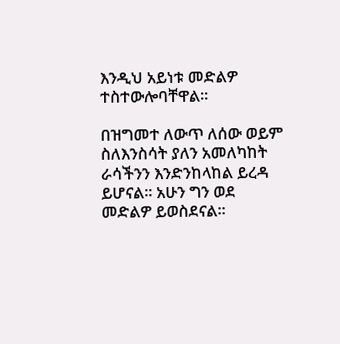እንዲህ አይነቱ መድልዎ ተስተውሎባቸዋል።

በዝግመተ ለውጥ ለሰው ወይም ስለእንስሳት ያለን አመለካከት ራሳችንን እንድንከላከል ይረዳ ይሆናል። አሁን ግን ወደ መድልዎ ይወስደናል።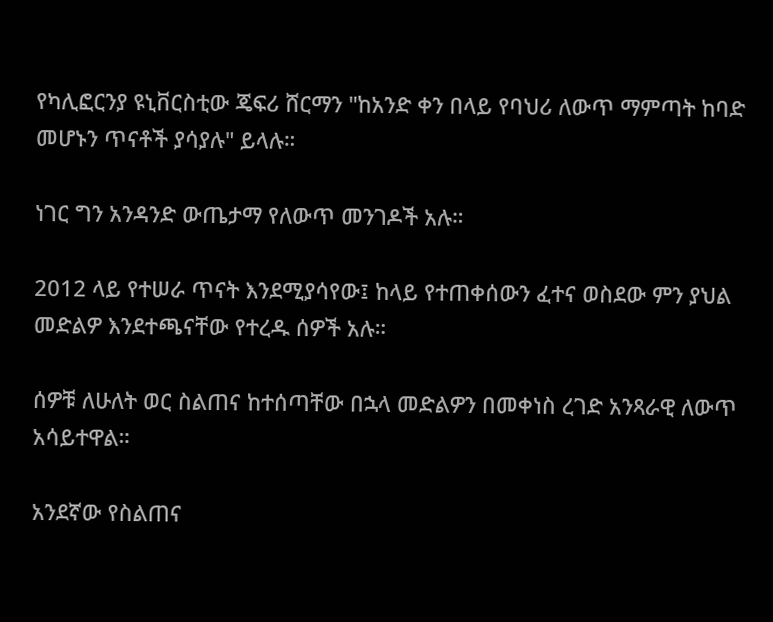የካሊፎርንያ ዩኒቨርስቲው ጄፍሪ ሸርማን "ከአንድ ቀን በላይ የባህሪ ለውጥ ማምጣት ከባድ መሆኑን ጥናቶች ያሳያሉ" ይላሉ።

ነገር ግን አንዳንድ ውጤታማ የለውጥ መንገዶች አሉ።

2012 ላይ የተሠራ ጥናት እንደሚያሳየው፤ ከላይ የተጠቀሰውን ፈተና ወስደው ምን ያህል መድልዎ እንደተጫናቸው የተረዱ ሰዎች አሉ።

ሰዎቹ ለሁለት ወር ስልጠና ከተሰጣቸው በኋላ መድልዎን በመቀነስ ረገድ አንጻራዊ ለውጥ አሳይተዋል።

አንደኛው የስልጠና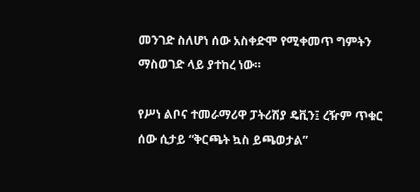መንገድ ስለሆነ ሰው አስቀድሞ የሚቀመጥ ግምትን ማስወገድ ላይ ያተከረ ነው።

የሥነ ልቦና ተመራማሪዋ ፓትሪሽያ ዴቪን፤ ረዥም ጥቁር ሰው ሲታይ “ቅርጫት ኳስ ይጫወታል”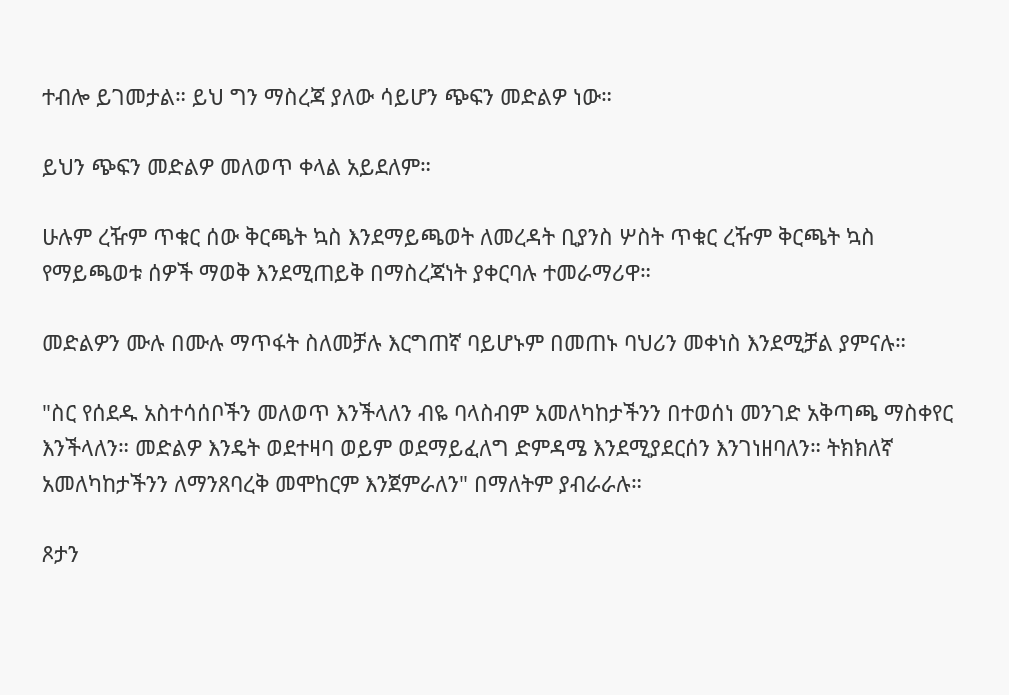ተብሎ ይገመታል። ይህ ግን ማስረጃ ያለው ሳይሆን ጭፍን መድልዎ ነው።

ይህን ጭፍን መድልዎ መለወጥ ቀላል አይደለም።

ሁሉም ረዥም ጥቁር ሰው ቅርጫት ኳስ እንደማይጫወት ለመረዳት ቢያንስ ሦስት ጥቁር ረዥም ቅርጫት ኳስ የማይጫወቱ ሰዎች ማወቅ እንደሚጠይቅ በማስረጃነት ያቀርባሉ ተመራማሪዋ።

መድልዎን ሙሉ በሙሉ ማጥፋት ስለመቻሉ እርግጠኛ ባይሆኑም በመጠኑ ባህሪን መቀነስ እንደሚቻል ያምናሉ።

"ስር የሰደዱ አስተሳሰቦችን መለወጥ እንችላለን ብዬ ባላስብም አመለካከታችንን በተወሰነ መንገድ አቅጣጫ ማስቀየር እንችላለን። መድልዎ እንዴት ወደተዛባ ወይም ወደማይፈለግ ድምዳሜ እንደሚያደርሰን እንገነዘባለን። ትክክለኛ አመለካከታችንን ለማንጸባረቅ መሞከርም እንጀምራለን" በማለትም ያብራራሉ።

ጾታን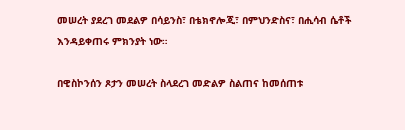መሠረት ያደረገ መደልዎ በሳይንስ፣ በቴክኖሎጂ፣ በምህንድስና፣ በሒሳብ ሴቶች እንዳይቀጠሩ ምክንያት ነው።

በዊስኮንሰን ጾታን መሠረት ስላደረገ መድልዎ ስልጠና ከመሰጠቱ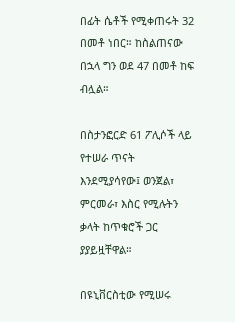በፊት ሴቶች የሚቀጠሩት 32 በመቶ ነበር። ከስልጠናው በኋላ ግን ወደ 47 በመቶ ከፍ ብሏል።

በስታንፎርድ 61 ፖሊሶች ላይ የተሠራ ጥናት እንደሚያሳየው፤ ወንጀል፣ ምርመራ፣ እስር የሚሉትን ቃላት ከጥቁሮች ጋር ያያይዟቸዋል።

በዩኒቨርስቲው የሚሠሩ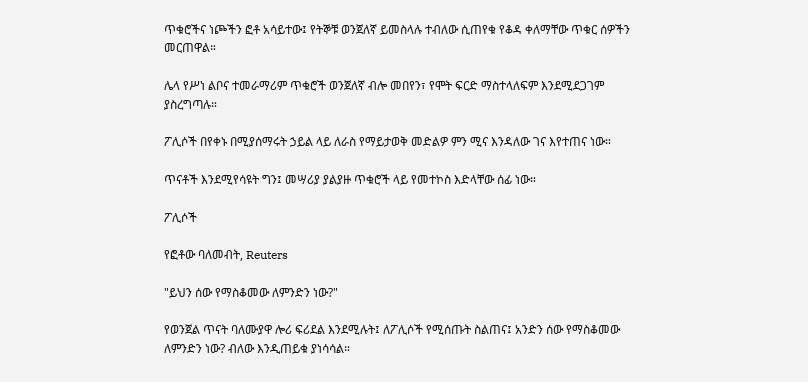ጥቁሮችና ነጮችን ፎቶ አሳይተው፤ የትኞቹ ወንጀለኛ ይመስላሉ ተብለው ሲጠየቁ የቆዳ ቀለማቸው ጥቁር ሰዎችን መርጠዋል።

ሌላ የሥነ ልቦና ተመራማሪም ጥቁሮች ወንጀለኛ ብሎ መበየን፣ የሞት ፍርድ ማስተላለፍም እንደሚደጋገም ያስረግጣሉ።

ፖሊሶች በየቀኑ በሚያሰማሩት ኃይል ላይ ለራስ የማይታወቅ መድልዎ ምን ሚና እንዳለው ገና እየተጠና ነው።

ጥናቶች እንደሚየሳዩት ግን፤ መሣሪያ ያልያዙ ጥቁሮች ላይ የመተኮስ እድላቸው ሰፊ ነው።

ፖሊሶች

የፎቶው ባለመብት, Reuters

"ይህን ሰው የማስቆመው ለምንድን ነው?"

የወንጀል ጥናት ባለሙያዋ ሎሪ ፍሪደል እንደሚሉት፤ ለፖሊሶች የሚሰጡት ስልጠና፤ አንድን ሰው የማስቆመው ለምንድን ነው? ብለው እንዲጠይቁ ያነሳሳል።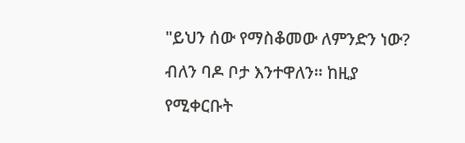"ይህን ሰው የማስቆመው ለምንድን ነው? ብለን ባዶ ቦታ እንተዋለን። ከዚያ የሚቀርቡት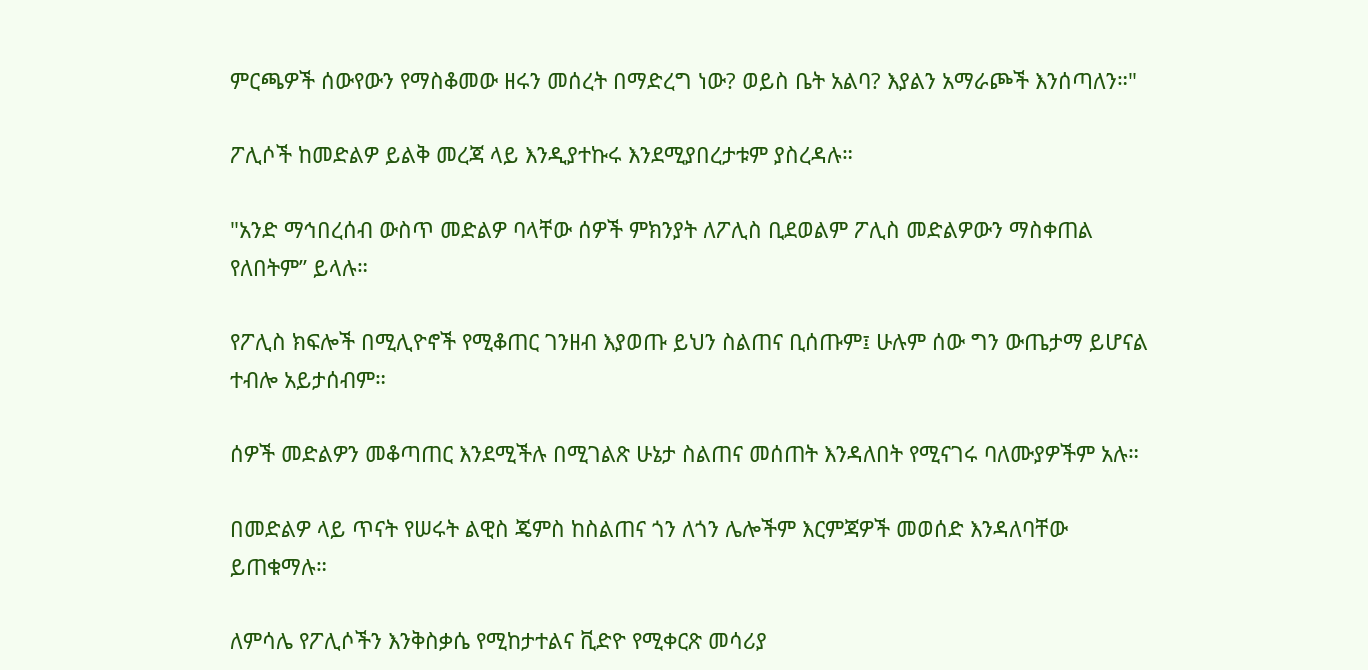ምርጫዎች ሰውየውን የማስቆመው ዘሩን መሰረት በማድረግ ነው? ወይስ ቤት አልባ? እያልን አማራጮች እንሰጣለን።"

ፖሊሶች ከመድልዎ ይልቅ መረጃ ላይ እንዲያተኩሩ እንደሚያበረታቱም ያስረዳሉ።

"አንድ ማኅበረሰብ ውስጥ መድልዎ ባላቸው ሰዎች ምክንያት ለፖሊስ ቢደወልም ፖሊስ መድልዎውን ማስቀጠል የለበትም” ይላሉ።

የፖሊስ ክፍሎች በሚሊዮኖች የሚቆጠር ገንዘብ እያወጡ ይህን ስልጠና ቢሰጡም፤ ሁሉም ሰው ግን ውጤታማ ይሆናል ተብሎ አይታሰብም።

ሰዎች መድልዎን መቆጣጠር እንደሚችሉ በሚገልጽ ሁኔታ ስልጠና መሰጠት እንዳለበት የሚናገሩ ባለሙያዎችም አሉ።

በመድልዎ ላይ ጥናት የሠሩት ልዊስ ጄምስ ከስልጠና ጎን ለጎን ሌሎችም እርምጃዎች መወሰድ እንዳለባቸው ይጠቁማሉ።

ለምሳሌ የፖሊሶችን እንቅስቃሴ የሚከታተልና ቪድዮ የሚቀርጽ መሳሪያ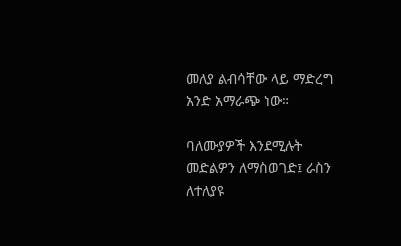መለያ ልብሳቸው ላይ ማድረግ አንድ አማራጭ ነው።

ባለሙያዎች እንደሚሉት መድልዎን ለማስወገድ፤ ራስን ለተለያዩ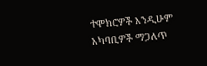ተሞክሮዎች እንዲሁም አካባቢዎች ማጋለጥ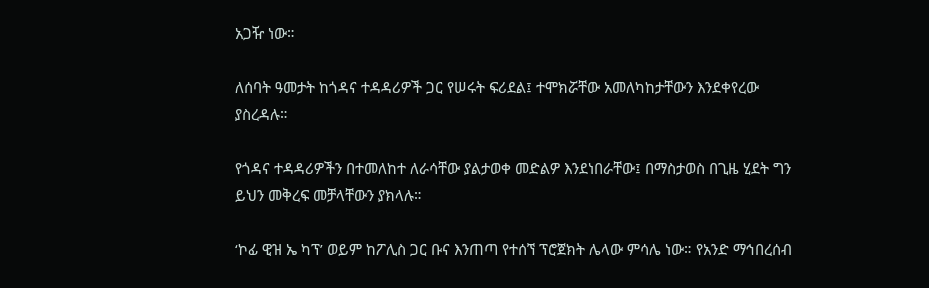አጋዥ ነው።

ለሰባት ዓመታት ከጎዳና ተዳዳሪዎች ጋር የሠሩት ፍሪደል፤ ተሞክሯቸው አመለካከታቸውን እንደቀየረው ያስረዳሉ።

የጎዳና ተዳዳሪዎችን በተመለከተ ለራሳቸው ያልታወቀ መድልዎ እንደነበራቸው፤ በማስታወስ በጊዜ ሂደት ግን ይህን መቅረፍ መቻላቸውን ያክላሉ።

‘ኮፊ ዊዝ ኤ ካፕ’ ወይም ከፖሊስ ጋር ቡና እንጠጣ የተሰኘ ፕሮጀክት ሌላው ምሳሌ ነው። የአንድ ማኅበረሰብ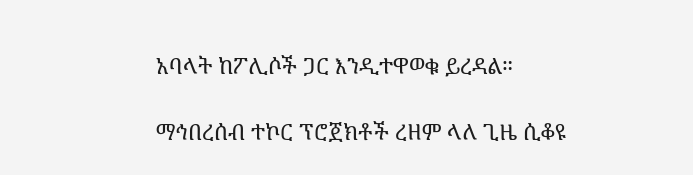አባላት ከፖሊሶች ጋር እንዲተዋወቁ ይረዳል።

ማኅበረሰብ ተኮር ፕሮጀክቶች ረዘም ላለ ጊዜ ሲቆዩ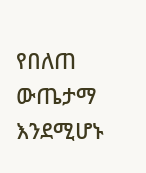የበለጠ ውጤታማ እንደሚሆኑ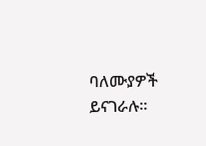ባለሙያዎች ይናገራሉ።